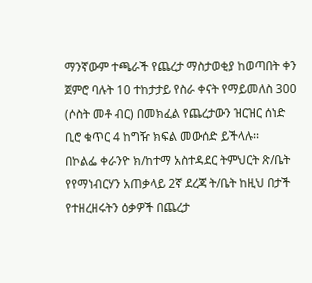ማንኛውም ተጫራች የጨረታ ማስታወቂያ ከወጣበት ቀን ጀምሮ ባሉት 10 ተከታታይ የስራ ቀናት የማይመለስ 300 (ሶስት መቶ ብር) በመክፈል የጨረታውን ዝርዝር ሰነድ ቢሮ ቁጥር 4 ከግዥ ክፍል መውሰድ ይችላሉ፡፡
በኮልፌ ቀራንዮ ክ/ከተማ አስተዳደር ትምህርት ጽ/ቤት የየማነብርሃን አጠቃላይ 2ኛ ደረጃ ት/ቤት ከዚህ በታች የተዘረዘሩትን ዕቃዎች በጨረታ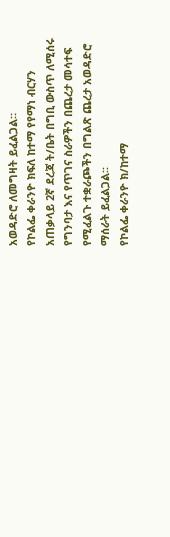አወዳድሮ ለመግዛት ይፈልጋል።
የኮልፌ ቀራንዮ ክፍለ ከተማ የየማነ ብርሃን አጠቃላይ 2ኛ ደረጃ ት/ቤት በግቢ ውስጥ ለሚሰሩ የግንባታ እና የጥገና ስራዎችን በጨረታ መሳተፍ የሚፈልጉ ተቋራጮችን በግልጽ ጨረታ አወዳድሮ ማሰራት ይፈልጋል፡፡
የኮልፌ ቀራንዮ ክ/ከተማ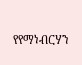የየማነብርሃን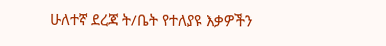ሁለተኛ ደረጃ ት/ቤት የተለያዩ እቃዎችን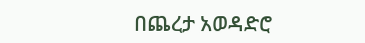በጨረታ አወዳድሮ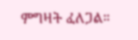ምግዛት ፈለጋል።